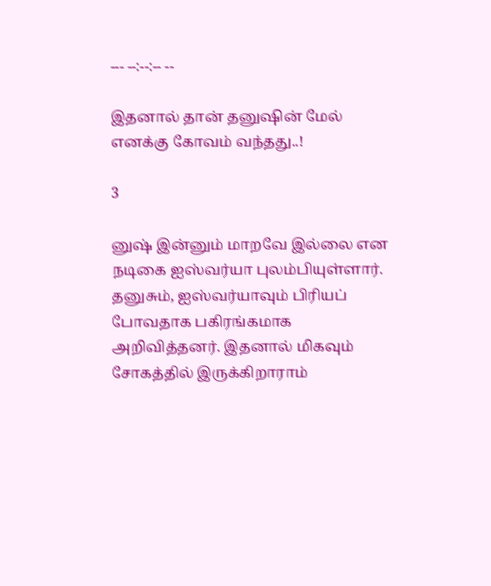--- --:--:-- --

இதனால் தான் தனுஷின் மேல் எனக்கு கோவம் வந்தது..!

3

னுஷ் இன்னும் மாறவே இல்லை என நடிகை ஐஸ்வர்யா புலம்பியுள்ளார். தனுசும், ஐஸ்வர்யாவும் பிரியப் போவதாக பகிரங்கமாக அறிவித்தனர். இதனால் மிகவும் சோகத்தில் இருக்கிறாராம்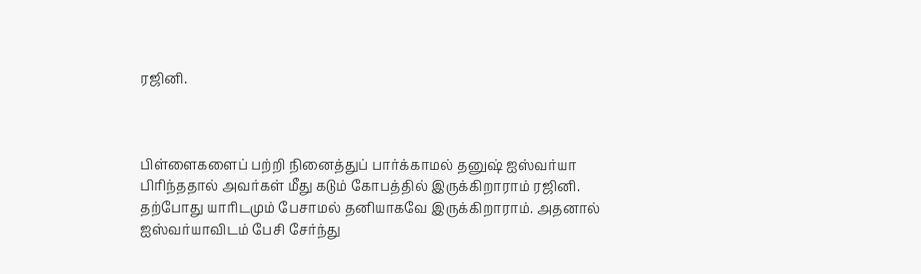ரஜினி.



பிள்ளைகளைப் பற்றி நினைத்துப் பார்க்காமல் தனுஷ் ஐஸ்வர்யா பிரிந்ததால் அவர்கள் மீது கடும் கோபத்தில் இருக்கிறாராம் ரஜினி. தற்போது யாரிடமும் பேசாமல் தனியாகவே இருக்கிறாராம். அதனால் ஐஸ்வர்யாவிடம் பேசி சேர்ந்து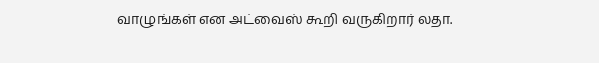வாழுங்கள் என அட்வைஸ் கூறி வருகிறார் லதா.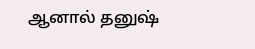ஆனால் தனுஷ்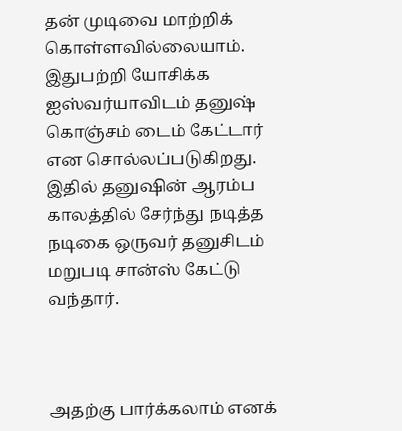தன் முடிவை மாற்றிக் கொள்ளவில்லையாம். இதுபற்றி யோசிக்க ஐஸ்வர்யாவிடம் தனுஷ் கொஞ்சம் டைம் கேட்டார் என சொல்லப்படுகிறது. இதில் தனுஷின் ஆரம்ப காலத்தில் சேர்ந்து நடித்த நடிகை ஒருவர் தனுசிடம் மறுபடி சான்ஸ் கேட்டு வந்தார்.



அதற்கு பார்க்கலாம் எனக்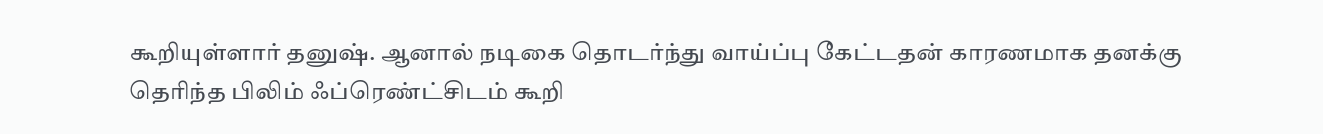கூறியுள்ளார் தனுஷ். ஆனால் நடிகை தொடர்ந்து வாய்ப்பு கேட்டதன் காரணமாக தனக்கு தெரிந்த பிலிம் ஃப்ரெண்ட்சிடம் கூறி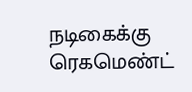நடிகைக்கு ரெகமெண்ட்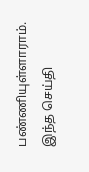பண்ணியுள்ளாராம். இந்த செய்தி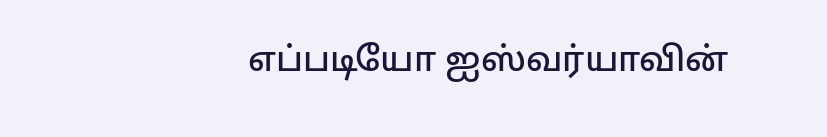எப்படியோ ஐஸ்வர்யாவின்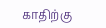காதிற்கு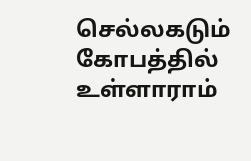செல்லகடும் கோபத்தில் உள்ளாராம்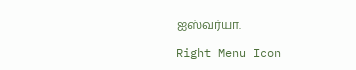ஐஸ்வர்யா.

Right Menu Icon